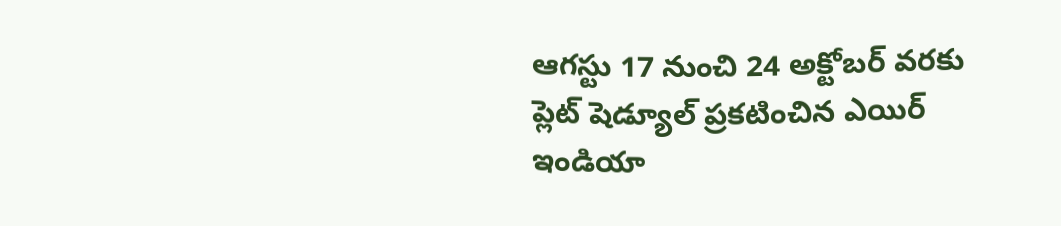ఆగస్టు 17 నుంచి 24 అక్టోబర్ వరకు ప్లెట్ షెడ్యూల్ ప్రకటించిన ఎయిర్ ఇండియా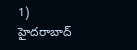1) హైదరాబాద్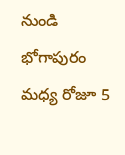నుండి భోగాపురం మధ్య రోజూ 5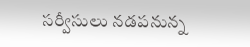సర్వీసులు నడపనున్న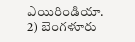ఎయిరిండియా.
2) బెంగళూరు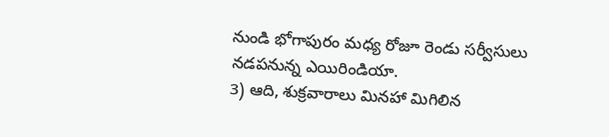నుండి భోగాపురం మధ్య రోజూ రెండు సర్వీసులు నడపనున్న ఎయిరిండియా.
3) ఆది, శుక్రవారాలు మినహా మిగిలిన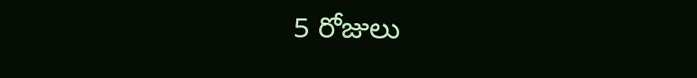5 రోజులు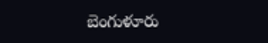బెంగుళూరు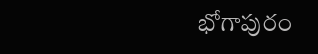భోగాపురం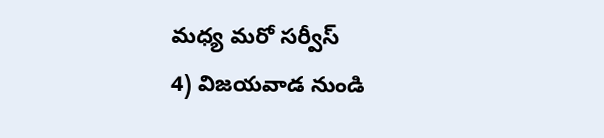మధ్య మరో సర్వీస్
4) విజయవాడ నుండి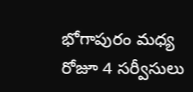భోగాపురం మధ్య రోజూ 4 సర్వీసులు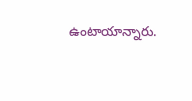ఉంటాయాన్నారు.